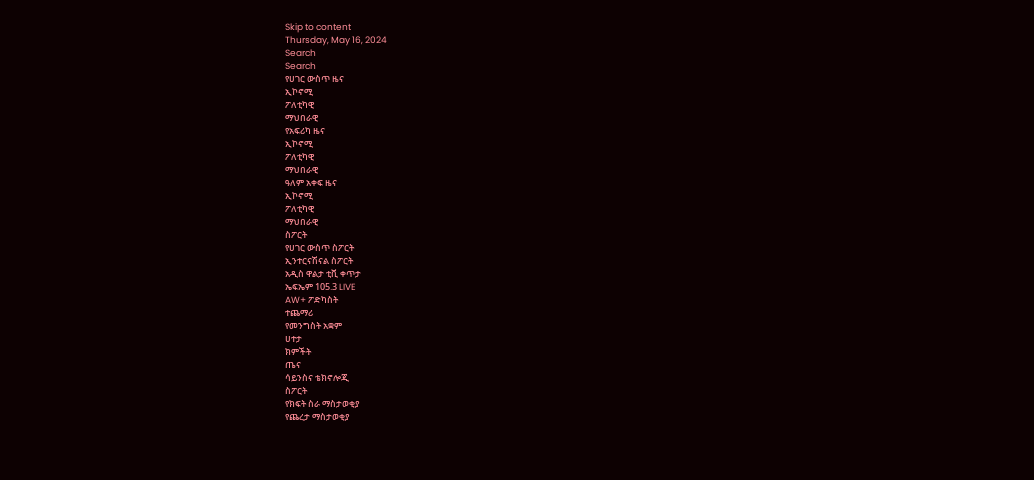Skip to content
Thursday, May 16, 2024
Search
Search
የሀገር ውስጥ ዜና
ኢኮኖሚ
ፖለቲካዊ
ማህበራዊ
የአፍሪካ ዜና
ኢኮኖሚ
ፖለቲካዊ
ማህበራዊ
ዓለም አቀፍ ዜና
ኢኮኖሚ
ፖለቲካዊ
ማህበራዊ
ስፖርት
የሀገር ውስጥ ስፖርት
ኢንተርናሽናል ስፖርት
አዲስ ዋልታ ቲቪ ቀጥታ
ኤፍኤም 105.3 LIVE
AW+ ፖድካስት
ተጨማሪ
የመንግስት አቋም
ሀተታ
ክምችት
ጤና
ሳይንስና ቴክኖሎጂ
ስፖርት
የክፍት ስራ ማስታወቂያ
የጨረታ ማስታወቂያ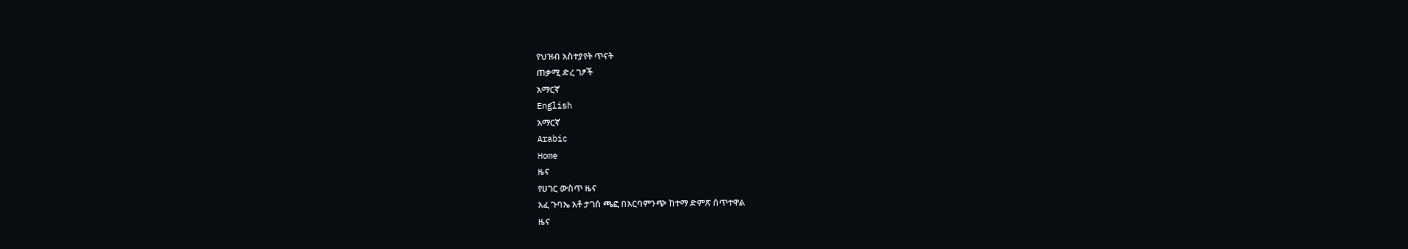የህዝብ አስተያየት ጥናት
ጠቃሚ ድረ ገፆች
አማርኛ
English
አማርኛ
Arabic
Home
ዜና
የሀገር ውስጥ ዜና
አፈ ጉባኤ አቶ ታገሰ ጫፎ በአርባምንጭ ከተማ ድምጽ ሰጥተዋል
ዜና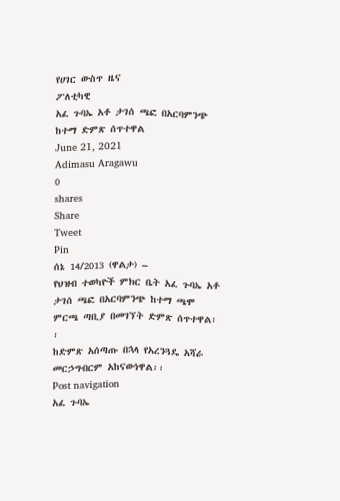የሀገር ውስጥ ዜና
ፖለቲካዊ
አፈ ጉባኤ አቶ ታገሰ ጫፎ በአርባምንጭ ከተማ ድምጽ ሰጥተዋል
June 21, 2021
Adimasu Aragawu
0
shares
Share
Tweet
Pin
ሰኔ 14/2013 (ዋልታ) –
የህዝብ ተወካዮች ምክር ቤት አፈ ጉባኤ አቶ ታገሰ ጫፎ በአርባምንጭ ከተማ ጫሞ ምርጫ ጣቢያ በመገኘት ድምጽ ሰጥተዋል፡፡
ከድምጽ አሰጣጡ በኋላ የአረንጓዴ አሻራ መርኃግብርም አከናውነዋል፡፡
Post navigation
አፈ ጉባኤ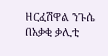ዘርፈሽዋል ንጉሴ በአቃቂ ቃሊቲ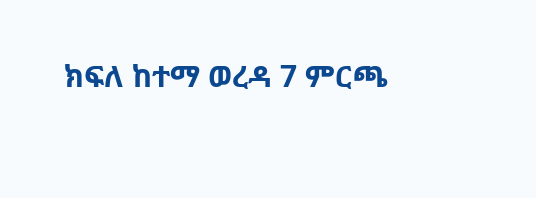ክፍለ ከተማ ወረዳ 7 ምርጫ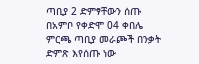ጣቢያ 2 ድምፃቸውን ሰጡ
በአምቦ የቀድሞ 04 ቀበሌ ምርጫ ጣቢያ መራጮች በንቃት ድምጽ እየሰጡ ነው